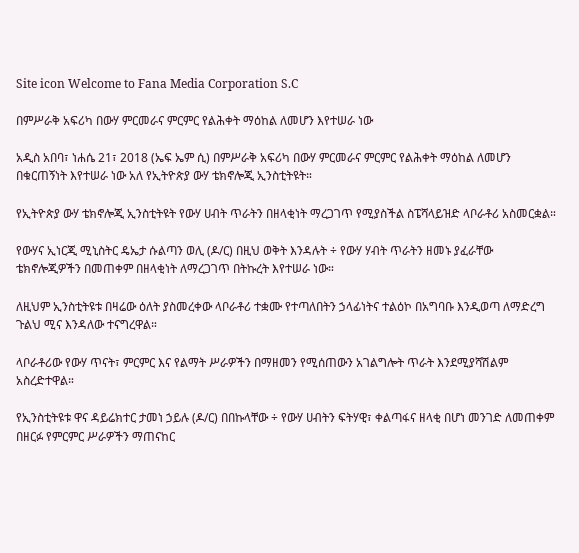Site icon Welcome to Fana Media Corporation S.C

በምሥራቅ አፍሪካ በውሃ ምርመራና ምርምር የልሕቀት ማዕከል ለመሆን እየተሠራ ነው

አዲስ አበባ፣ ነሐሴ 21፣ 2018 (ኤፍ ኤም ሲ) በምሥራቅ አፍሪካ በውሃ ምርመራና ምርምር የልሕቀት ማዕከል ለመሆን በቁርጠኝነት እየተሠራ ነው አለ የኢትዮጵያ ውሃ ቴክኖሎጂ ኢንስቲትዩት።

የኢትዮጵያ ውሃ ቴክኖሎጂ ኢንስቲትዩት የውሃ ሀብት ጥራትን በዘላቂነት ማረጋገጥ የሚያስችል ስፔሻላይዝድ ላቦራቶሪ አስመርቋል።

የውሃና ኢነርጂ ሚኒስትር ዴኤታ ሱልጣን ወሊ (ዶ/ር) በዚህ ወቅት እንዳሉት ÷ የውሃ ሃብት ጥራትን ዘመኑ ያፈራቸው ቴክኖሎጂዎችን በመጠቀም በዘላቂነት ለማረጋገጥ በትኩረት እየተሠራ ነው።

ለዚህም ኢንስቲትዩቱ በዛሬው ዕለት ያስመረቀው ላቦራቶሪ ተቋሙ የተጣለበትን ኃላፊነትና ተልዕኮ በአግባቡ እንዲወጣ ለማድረግ ጉልህ ሚና እንዳለው ተናግረዋል።

ላቦራቶሪው የውሃ ጥናት፣ ምርምር እና የልማት ሥራዎችን በማዘመን የሚሰጠውን አገልግሎት ጥራት እንደሚያሻሽልም አስረድተዋል።

የኢንስቲትዩቱ ዋና ዳይሬክተር ታመነ ኃይሉ (ዶ/ር) በበኩላቸው ÷ የውሃ ሀብትን ፍትሃዊ፣ ቀልጣፋና ዘላቂ በሆነ መንገድ ለመጠቀም በዘርፉ የምርምር ሥራዎችን ማጠናከር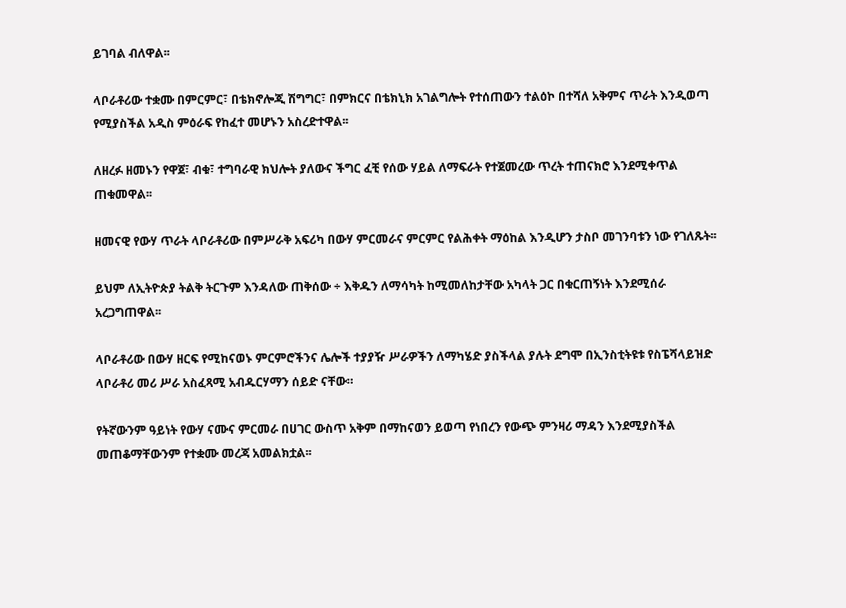ይገባል ብለዋል፡፡

ላቦራቶሪው ተቋሙ በምርምር፣ በቴክኖሎጂ ሽግግር፣ በምክርና በቴክኒክ አገልግሎት የተሰጠውን ተልዕኮ በተሻለ አቅምና ጥራት እንዲወጣ የሚያስችል አዲስ ምዕራፍ የከፈተ መሆኑን አስረድተዋል፡፡

ለዘረፉ ዘመኑን የዋጀ፣ ብቁ፣ ተግባራዊ ክህሎት ያለውና ችግር ፈቺ የሰው ሃይል ለማፍራት የተጀመረው ጥረት ተጠናክሮ እንደሚቀጥል ጠቁመዋል፡፡

ዘመናዊ የውሃ ጥራት ላቦራቶሪው በምሥራቅ አፍሪካ በውሃ ምርመራና ምርምር የልሕቀት ማዕከል እንዲሆን ታስቦ መገንባቱን ነው የገለጹት፡፡

ይህም ለኢትዮጵያ ትልቅ ትርጉም እንዳለው ጠቅሰው ÷ እቅዱን ለማሳካት ከሚመለከታቸው አካላት ጋር በቁርጠኝነት እንደሚሰራ አረጋግጠዋል፡፡

ላቦራቶሪው በውሃ ዘርፍ የሚከናወኑ ምርምሮችንና ሌሎች ተያያዥ ሥራዎችን ለማካሄድ ያስችላል ያሉት ደግሞ በኢንስቲትዩቱ የስፔሻላይዝድ ላቦራቶሪ መሪ ሥራ አስፈጻሚ አብዱርሃማን ሰይድ ናቸው።

የትኛውንም ዓይነት የውሃ ናሙና ምርመራ በሀገር ውስጥ አቅም በማከናወን ይወጣ የነበረን የውጭ ምንዛሪ ማዳን እንደሚያስችል መጠቆማቸውንም የተቋሙ መረጃ አመልክቷል፡፡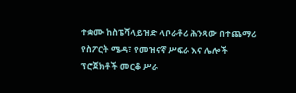ተቋሙ ከስፔሻላይዝድ ላቦራቶሪ ሕንጻው በተጨማሪ የስፖርት ሜዳ፣ የመዝናኛ ሥፍራ እና ሌሎች ፕሮጀክቶች መርቆ ሥራ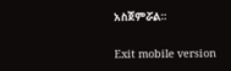አስጀምሯል፡፡

Exit mobile version